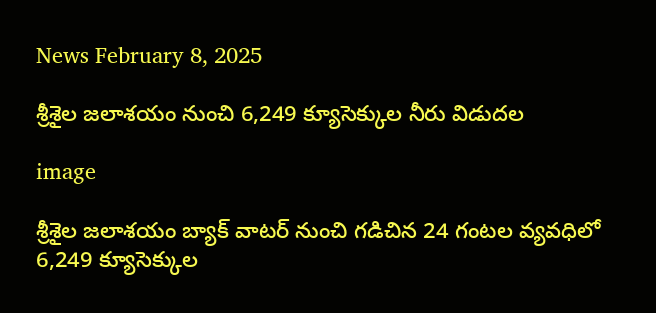News February 8, 2025

శ్రీశైల జలాశయం నుంచి 6,249 క్యూసెక్కుల నీరు విడుదల

image

శ్రీశైల జలాశయం బ్యాక్ వాటర్ నుంచి గడిచిన 24 గంటల వ్యవధిలో 6,249 క్యూసెక్కుల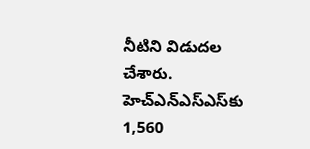నీటిని విడుదల చేశారు. హెచ్ఎన్ఎస్ఎస్‌కు 1,560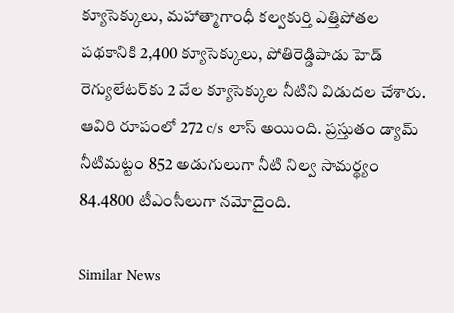క్యూసెక్కులు, మహాత్మాగాంధీ కల్వకుర్తి ఎత్తిపోతల పథకానికి 2,400 క్యూసెక్కులు, పోతిరెడ్డిపాడు హెడ్ రెగ్యులేటర్‌కు 2 వేల క్యూసెక్కుల నీటిని విడుదల చేశారు. ఆవిరి రూపంలో 272 c/s లాస్ అయింది. ప్రస్తుతం డ్యామ్ నీటిమట్టం 852 అడుగులుగా నీటి నిల్వ సామర్థ్యం 84.4800 టీఎంసీలుగా నమోదైంది.

Similar News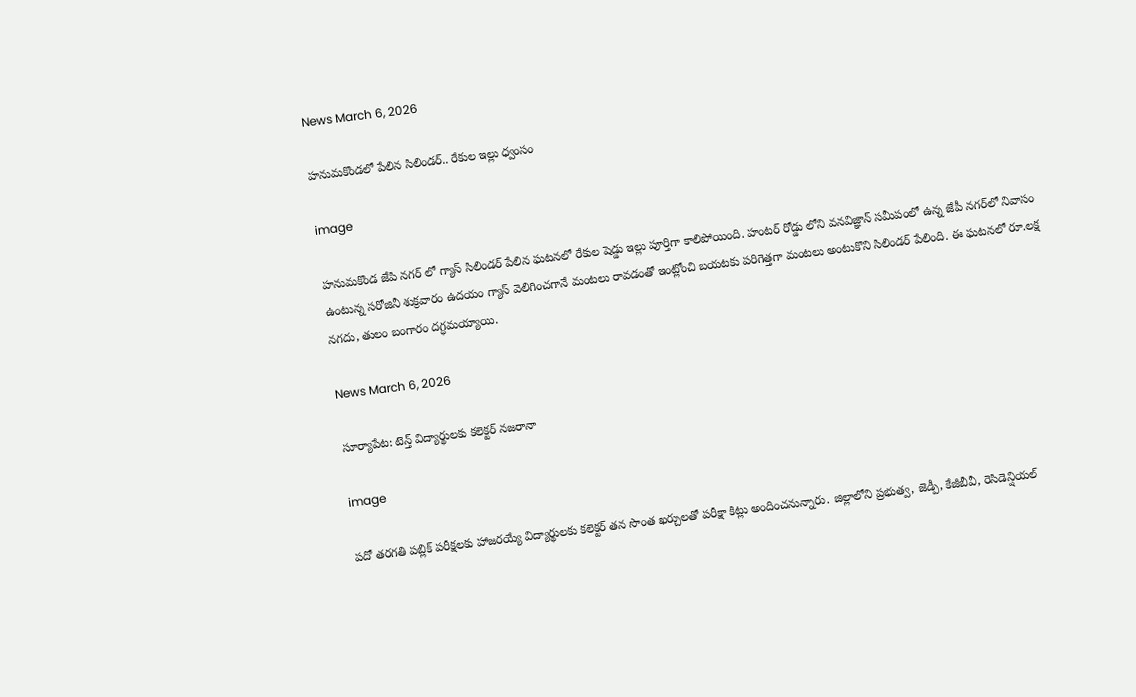News March 6, 2026

హనుమకొండలో పేలిన సిలిండర్.. రేకుల ఇల్లు ధ్వంసం

image

హనుమకొండ జేపి నగర్ లో గ్యాస్ సిలిండర్ పేలిన ఘటనలో రేకుల షెడ్డు ఇల్లు పూర్తిగా కాలిపోయింది. హంటర్ రోడ్డు లోని వనవిజ్ఞాన్ సమీపంలో ఉన్న జేపీ నగర్‌లో నివాసం ఉంటున్న సరోజినీ శుక్రవారం ఉదయం గ్యాస్ వెలిగించగానే మంటలు రావడంతో ఇంట్లోంచి బయటకు పరిగెత్తగా మంటలు అంటుకొని సిలిండర్ పేలింది. ఈ ఘటనలో రూ.లక్ష నగదు, తులం బంగారం దగ్ధమయ్యాయి.

News March 6, 2026

సూర్యాపేట: టెన్త్ విద్యార్థులకు కలెక్టర్ నజరానా

image

పదో తరగతి పబ్లిక్ పరీక్షలకు హాజరయ్యే విద్యార్థులకు కలెక్టర్ తన సొంత ఖర్చులతో పరీక్షా కిట్లు అందించనున్నారు. జిల్లాలోని ప్రభుత్వ, జెడ్పీ, కేజీబీవీ, రెసిడెన్షియల్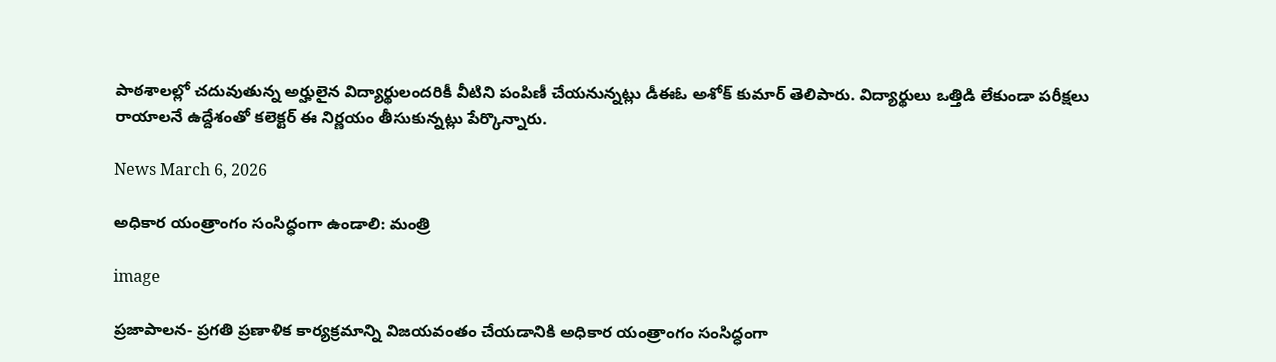పాఠశాలల్లో చదువుతున్న అర్హులైన విద్యార్థులందరికీ వీటిని పంపిణీ చేయనున్నట్లు డీఈఓ అశోక్ కుమార్ తెలిపారు. విద్యార్థులు ఒత్తిడి లేకుండా పరీక్షలు రాయాలనే ఉద్దేశంతో కలెక్టర్ ఈ నిర్ణయం తీసుకున్నట్లు పేర్కొన్నారు.

News March 6, 2026

అధికార యంత్రాంగం సంసిద్ధంగా ఉండాలి: మంత్రి

image

ప్రజాపాలన- ప్రగతి ప్రణాళిక కార్యక్రమాన్ని విజయవంతం చేయడానికి అధికార యంత్రాంగం సంసిద్ధంగా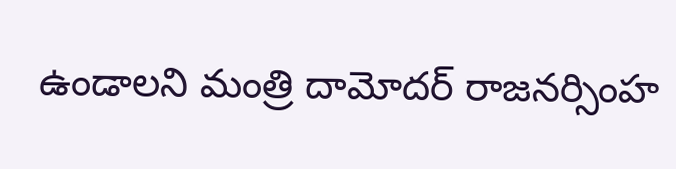ఉండాలని మంత్రి దామోదర్ రాజనర్సింహ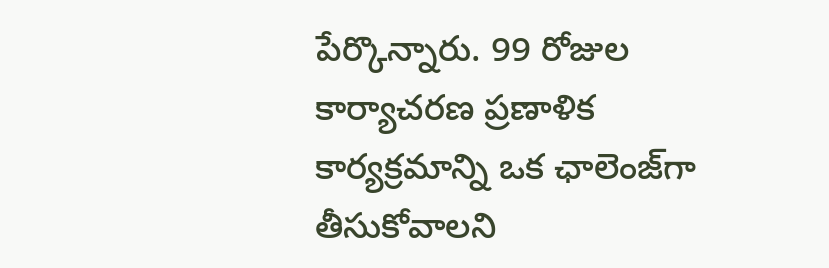పేర్కొన్నారు. 99 రోజుల కార్యాచరణ ప్రణాళిక కార్యక్రమాన్ని ఒక ఛాలెంజ్‌గా తీసుకోవాలని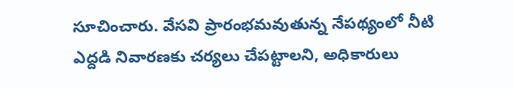సూచించారు. వేసవి ప్రారంభమవుతున్న నేపథ్యంలో నీటి ఎద్దడి నివారణకు చర్యలు చేపట్టాలని, అధికారులు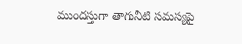ముందస్తుగా తాగునీటి సమస్యపై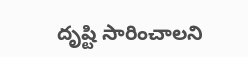దృష్టి సారించాలని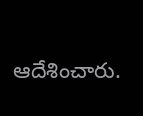ఆదేశించారు.